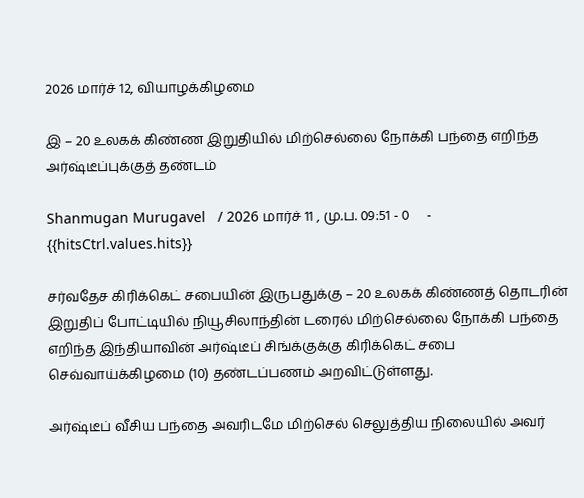2026 மார்ச் 12, வியாழக்கிழமை

இ – 20 உலகக் கிண்ண இறுதியில் மிற்செல்லை நோக்கி பந்தை எறிந்த அர்ஷ்டீப்புக்குத் தண்டம்

Shanmugan Murugavel   / 2026 மார்ச் 11 , மு.ப. 09:51 - 0     - {{hitsCtrl.values.hits}}

சர்வதேச கிரிக்கெட் சபையின் இருபதுக்கு – 20 உலகக் கிண்ணத் தொடரின் இறுதிப் போட்டியில் நியூசிலாந்தின் டரைல் மிற்செல்லை நோக்கி பந்தை எறிந்த இந்தியாவின் அர்ஷ்டீப் சிங்க்குக்கு கிரிக்கெட் சபை செவ்வாய்க்கிழமை (10) தண்டப்பணம் அறவிட்டுள்ளது.

அர்ஷ்டீப் வீசிய பந்தை அவரிடமே மிற்செல் செலுத்திய நிலையில் அவர்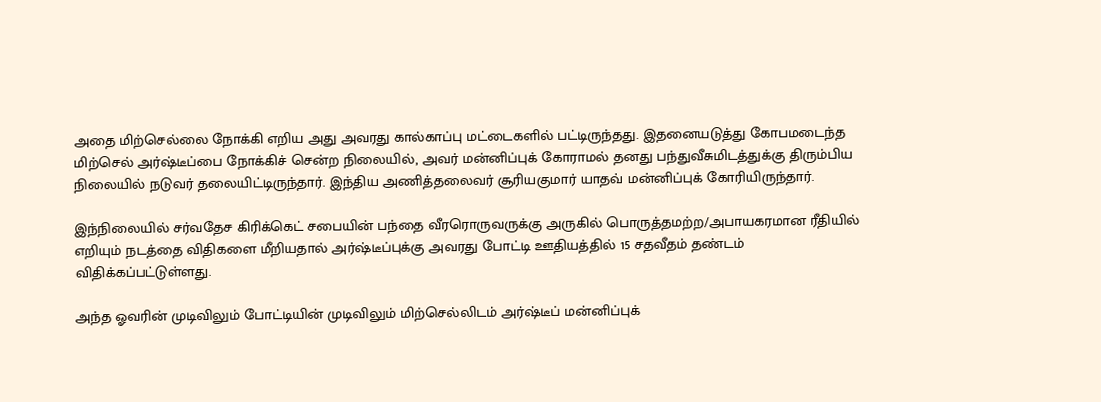அதை மிற்செல்லை நோக்கி எறிய அது அவரது கால்காப்பு மட்டைகளில் பட்டிருந்தது. இதனையடுத்து கோபமடைந்த மிற்செல் அர்ஷ்டீப்பை நோக்கிச் சென்ற நிலையில், அவர் மன்னிப்புக் கோராமல் தனது பந்துவீசுமிடத்துக்கு திரும்பிய நிலையில் நடுவர் தலையிட்டிருந்தார். இந்திய அணித்தலைவர் சூரியகுமார் யாதவ் மன்னிப்புக் கோரியிருந்தார்.

இந்நிலையில் சர்வதேச கிரிக்கெட் சபையின் பந்தை வீரரொருவருக்கு அருகில் பொருத்தமற்ற/அபாயகரமான ரீதியில் எறியும் நடத்தை விதிகளை மீறியதால் அர்ஷ்டீப்புக்கு அவரது போட்டி ஊதியத்தில் 15 சதவீதம் தண்டம் விதிக்கப்பட்டுள்ளது.

அந்த ஓவரின் முடிவிலும் போட்டியின் முடிவிலும் மிற்செல்லிடம் அர்ஷ்டீப் மன்னிப்புக்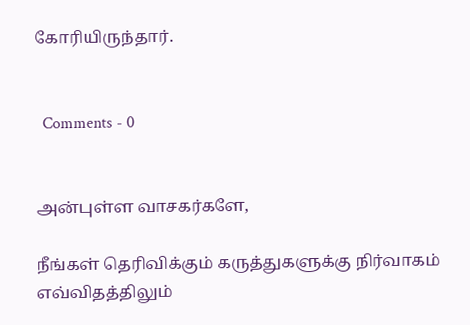கோரியிருந்தார்.


  Comments - 0


அன்புள்ள வாசகர்களே,

நீங்கள் தெரிவிக்கும் கருத்துகளுக்கு நிர்வாகம் எவ்விதத்திலும்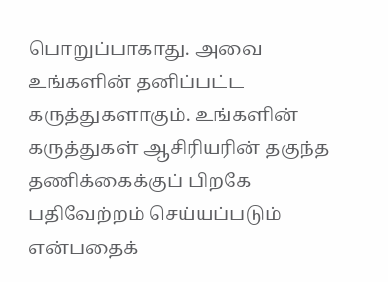பொறுப்பாகாது. அவை உங்களின் தனிப்பட்ட கருத்துகளாகும். உங்களின் கருத்துகள் ஆசிரியரின் தகுந்த தணிக்கைக்குப் பிறகே பதிவேற்றம் செய்யப்படும் என்பதைக்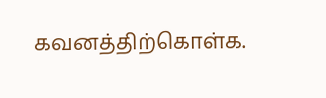கவனத்திற்கொள்க.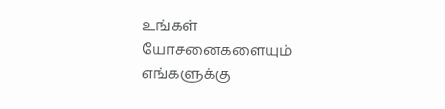உங்கள் யோசனைகளையும் எங்களுக்கு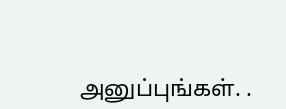அனுப்புங்கள். .